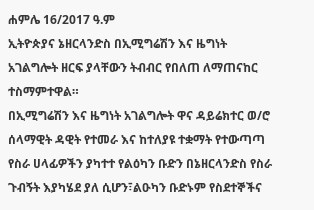ሐምሌ 16/2017 ዓ.ም
ኢትዮጵያና ኔዘርላንድስ በኢሚግሬሽን እና ዜግነት አገልግሎት ዘርፍ ያላቸውን ትብብር የበለጠ ለማጠናከር ተስማምተዋል።
በኢሚግሬሽን እና ዜግነት አገልግሎት ዋና ዳይሬክተር ወ/ሮ ሰላማዊት ዳዊት የተመራ እና ከተለያዩ ተቋማት የተውጣጣ የስራ ሀላፊዎችን ያካተተ የልዕካን ቡድን በኔዘርላንድስ የስራ ጉብኝት እያካሄደ ያለ ሲሆን፣ልዑካን ቡድኑም የስደተኞችና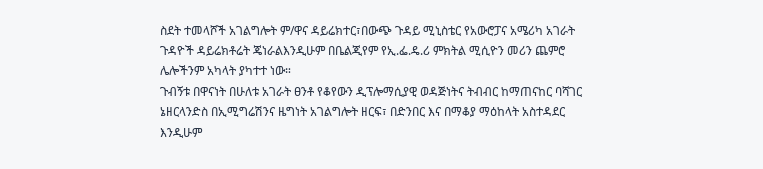ስደት ተመላሾች አገልግሎት ም/ዋና ዳይሬክተር፣በውጭ ጉዳይ ሚኒስቴር የአውሮፓና አሜሪካ አገራት ጉዳዮች ዳይሬክቶሬት ጄነራልእንዲሁም በቤልጂየም የኢ.ፌ.ዴ.ሪ ምክትል ሚሲዮን መሪን ጨምሮ ሌሎችንም አካላት ያካተተ ነው።
ጉብኝቱ በዋናነት በሁለቱ አገራት ፀንቶ የቆየውን ዲፕሎማሲያዊ ወዳጅነትና ትብብር ከማጠናከር ባሻገር ኔዘርላንድስ በኢሚግሬሽንና ዜግነት አገልግሎት ዘርፍ፣ በድንበር እና በማቆያ ማዕከላት አስተዳደር እንዲሁም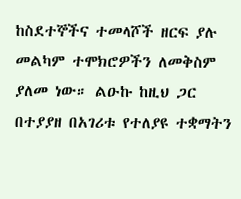ከስደተኞችና ተመላሾች ዘርፍ ያሉ መልካም ተሞክሮዎችን ለመቅስም ያለመ ነው። ልዑኩ ከዚህ ጋር በተያያዘ በአገሪቱ የተለያዩ ተቋማትን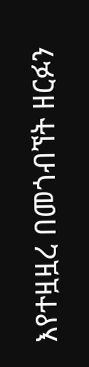እየተዟዟረ በመጎብኘት ዘርፉን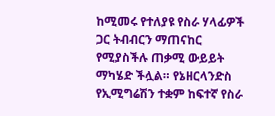ከሚመሩ የተለያዩ የስራ ሃላፊዎች ጋር ትብብርን ማጠናከር የሚያስችሉ ጠቃሚ ውይይት ማካሄድ ችሏል። የኔዘርላንድስ የኢሚግሬሽን ተቋም ከፍተኛ የስራ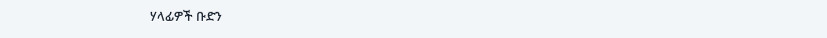ሃላፊዎች ቡድን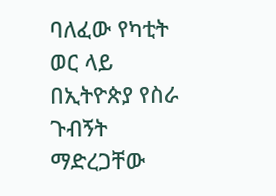ባለፈው የካቲት ወር ላይ በኢትዮጵያ የስራ ጉብኝት ማድረጋቸው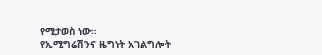የሚታወስ ነው።
የኢሚግሬሽንና ዜግነት አገልግሎት